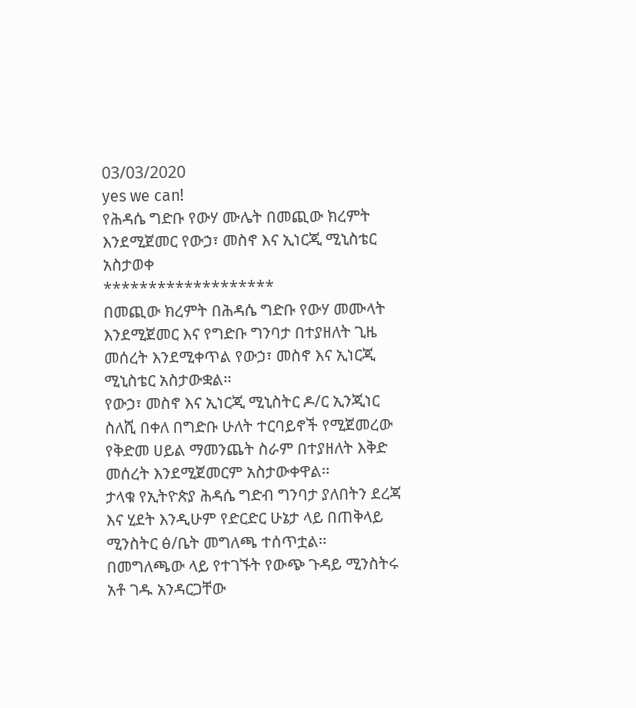03/03/2020
yes we can!
የሕዳሴ ግድቡ የውሃ ሙሌት በመጪው ክረምት እንደሚጀመር የውኃ፣ መስኖ እና ኢነርጂ ሚኒስቴር አስታወቀ
*******************
በመጪው ክረምት በሕዳሴ ግድቡ የውሃ መሙላት እንደሚጀመር እና የግድቡ ግንባታ በተያዘለት ጊዜ መሰረት እንደሚቀጥል የውኃ፣ መስኖ እና ኢነርጂ ሚኒስቴር አስታውቋል፡፡
የውኃ፣ መስኖ እና ኢነርጂ ሚኒስትር ዶ/ር ኢንጂነር ስለሺ በቀለ በግድቡ ሁለት ተርባይኖች የሚጀመረው የቅድመ ሀይል ማመንጨት ስራም በተያዘለት እቅድ መሰረት እንደሚጀመርም አስታውቀዋል፡፡
ታላቁ የኢትዮጵያ ሕዳሴ ግድብ ግንባታ ያለበትን ደረጃ እና ሂደት እንዲሁም የድርድር ሁኔታ ላይ በጠቅላይ ሚንስትር ፅ/ቤት መግለጫ ተሰጥቷል፡፡
በመግለጫው ላይ የተገኙት የውጭ ጉዳይ ሚንስትሩ አቶ ገዱ አንዳርጋቸው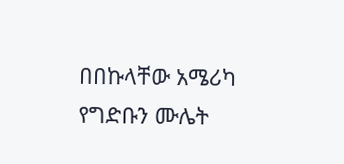በበኩላቸው አሜሪካ የግድቡን ሙሌት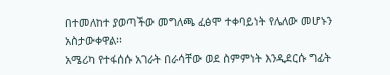በተመለከተ ያወጣችው መግለጫ ፈፅሞ ተቀባይነት የሌለው መሆኑን አስታውቀዋል፡፡
አሜሪካ የተፋሰሱ አገራት በራሳቸው ወደ ስምምነት እንዲደርሱ ግፊት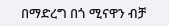በማድረግ በጎ ሚናዋን ብቻ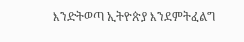እንድትወጣ ኢትዮጵያ እንደምትፈልግ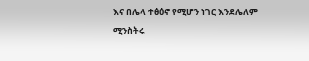እና በሌላ ተፅዕኖ የሚሆን ነገር እንደሌለም ሚንስትሩ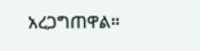አረጋግጠዋል።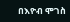በእዮብ ሞገስ